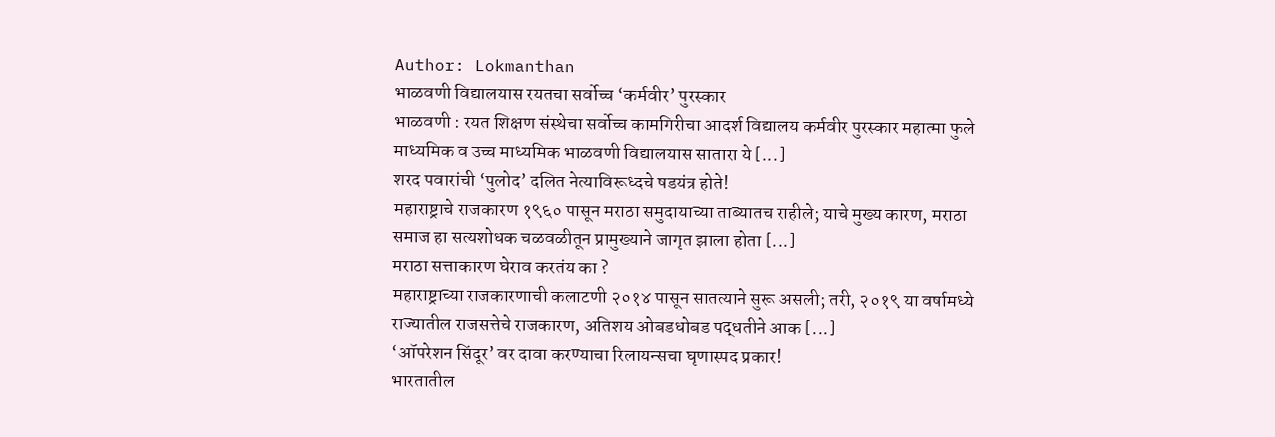Author: Lokmanthan
भाळवणी विद्यालयास रयतचा सर्वोच्च ‘कर्मवीर’ पुरस्कार
भाळवणी : रयत शिक्षण संस्थेचा सर्वोच्च कामगिरीचा आदर्श विद्यालय कर्मवीर पुरस्कार महात्मा फुले माध्यमिक व उच्च माध्यमिक भाळवणी विद्यालयास सातारा ये [...]
शरद पवारांची ‘पुलोद’ दलित नेत्याविरूध्दचे षडयंत्र होते!
महाराष्ट्राचे राजकारण १९६० पासून मराठा समुदायाच्या ताब्यातच राहीले; याचे मुख्य कारण, मराठा समाज हा सत्यशोधक चळवळीतून प्रामुख्याने जागृत झाला होता [...]
मराठा सत्ताकारण घेराव करतंय का ?
महाराष्ट्राच्या राजकारणाची कलाटणी २०१४ पासून सातत्याने सुरू असली; तरी, २०१९ या वर्षामध्ये राज्यातील राजसत्तेचे राजकारण, अतिशय ओबडधोबड पद्धतीने आक [...]
‘ऑपरेशन सिंदूर’ वर दावा करण्याचा रिलायन्सचा घृणास्पद प्रकार!
भारतातील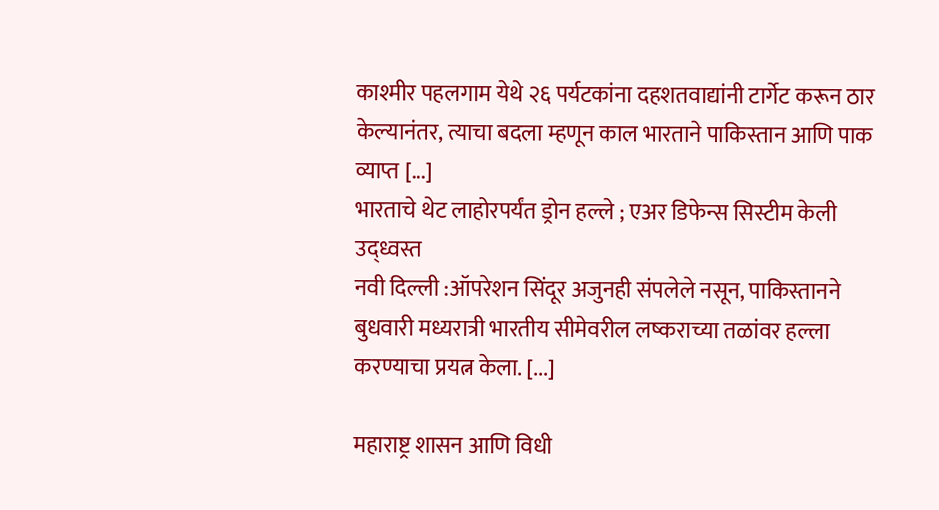काश्मीर पहलगाम येथे २६ पर्यटकांना दहशतवाद्यांनी टार्गेट करून ठार केल्यानंतर, त्याचा बदला म्हणून काल भारताने पाकिस्तान आणि पाक व्याप्त [...]
भारताचे थेट लाहोरपर्यंत ड्रोन हल्ले ; एअर डिफेन्स सिस्टीम केली उद्ध्वस्त
नवी दिल्ली :ऑपरेशन सिंदूर अजुनही संपलेले नसून, पाकिस्तानने बुधवारी मध्यरात्री भारतीय सीमेवरील लष्कराच्या तळांवर हल्ला करण्याचा प्रयत्न केला. [...]

महाराष्ट्र शासन आणि विधी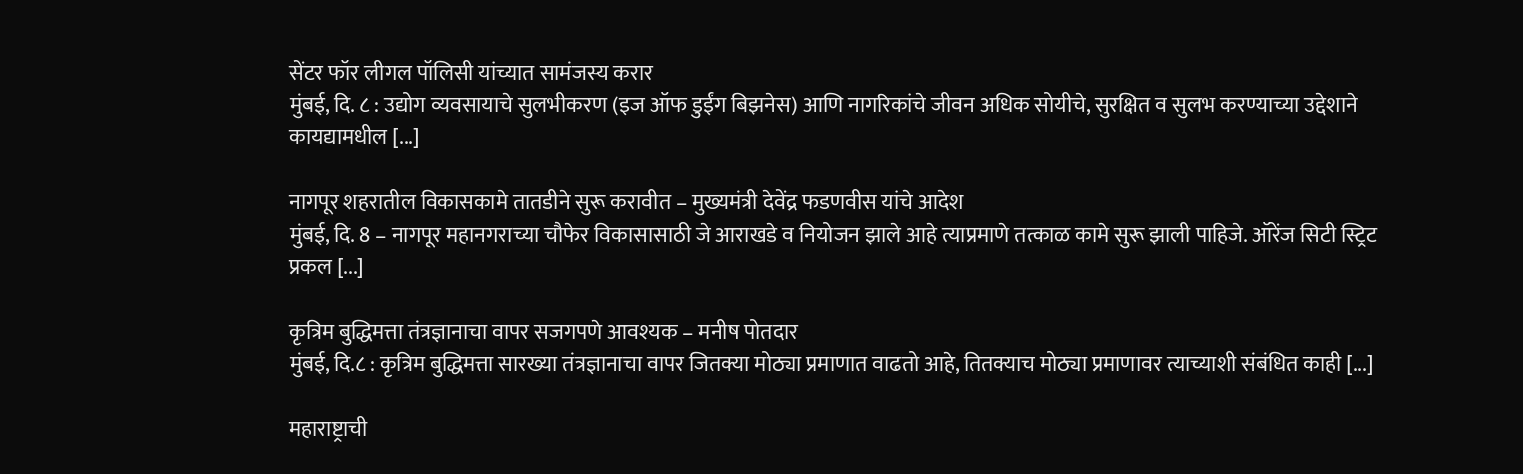सेंटर फॉर लीगल पॉलिसी यांच्यात सामंजस्य करार
मुंबई, दि. ८ : उद्योग व्यवसायाचे सुलभीकरण (इज ऑफ डुईंग बिझनेस) आणि नागरिकांचे जीवन अधिक सोयीचे, सुरक्षित व सुलभ करण्याच्या उद्देशाने कायद्यामधील [...]

नागपूर शहरातील विकासकामे तातडीने सुरू करावीत – मुख्यमंत्री देवेंद्र फडणवीस यांचे आदेश
मुंबई, दि. 8 – नागपूर महानगराच्या चौफेर विकासासाठी जे आराखडे व नियोजन झाले आहे त्याप्रमाणे तत्काळ कामे सुरू झाली पाहिजे. ऑरेंज सिटी स्ट्रिट प्रकल [...]

कृत्रिम बुद्धिमत्ता तंत्रज्ञानाचा वापर सजगपणे आवश्यक – मनीष पोतदार
मुंबई, दि.८ : कृत्रिम बुद्धिमत्ता सारख्या तंत्रज्ञानाचा वापर जितक्या मोठ्या प्रमाणात वाढतो आहे, तितक्याच मोठ्या प्रमाणावर त्याच्याशी संबंधित काही [...]

महाराष्ट्राची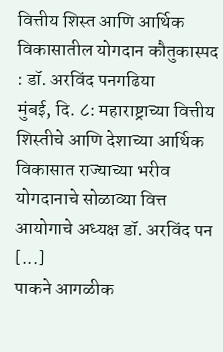वित्तीय शिस्त आणि आर्थिक विकासातील योगदान कौतुकास्पद : डॉ. अरविंद पनगढिया
मुंबई, दि. ८: महाराष्ट्राच्या वित्तीय शिस्तीचे आणि देशाच्या आर्थिक विकासात राज्याच्या भरीव योगदानाचे सोळाव्या वित्त आयोगाचे अध्यक्ष डॉ. अरविंद पन [...]
पाकने आगळीक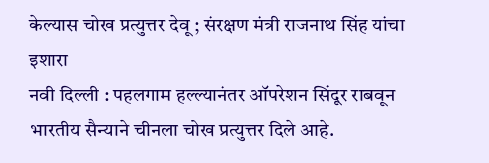केल्यास चोख प्रत्युत्तर देवू ; संरक्षण मंत्री राजनाथ सिंह यांचा इशारा
नवी दिल्ली : पहलगाम हल्ल्यानंतर ऑपरेशन सिंदूर राबवून भारतीय सैन्याने चीनला चोख प्रत्युत्तर दिले आहे.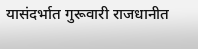यासंदर्भात गुरूवारी राजधानीत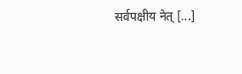सर्वपक्षीय नेत् [...]